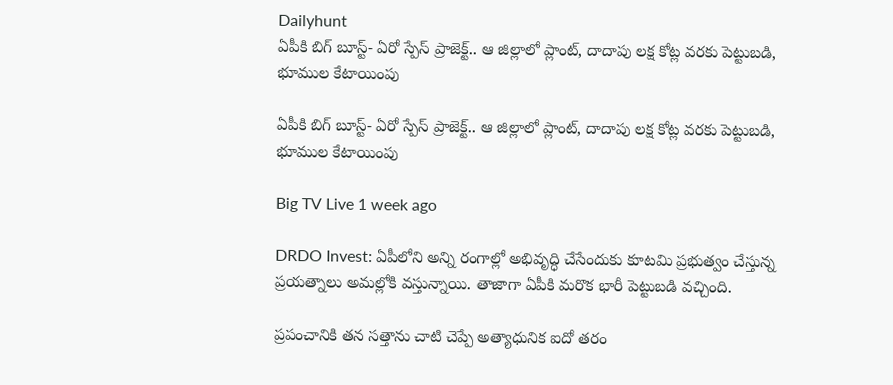Dailyhunt
ఏపీకి బిగ్ బూస్ట్- ఏరో స్పేస్ ప్రాజెక్ట్.. ఆ జిల్లాలో ప్లాంట్, దాదాపు లక్ష కోట్ల వరకు పెట్టుబడి, భూముల కేటాయింపు

ఏపీకి బిగ్ బూస్ట్- ఏరో స్పేస్ ప్రాజెక్ట్.. ఆ జిల్లాలో ప్లాంట్, దాదాపు లక్ష కోట్ల వరకు పెట్టుబడి, భూముల కేటాయింపు

Big TV Live 1 week ago

DRDO Invest: ఏపీలోని అన్ని రంగాల్లో అభివృద్ధి చేసేందుకు కూటమి ప్రభుత్వం చేస్తున్న ప్రయత్నాలు అమల్లోకి వస్తున్నాయి. తాజాగా ఏపీకి మరొక భారీ పెట్టుబడి వచ్చింది.

ప్రపంచానికి తన సత్తాను చాటి చెప్పే అత్యాధునిక ఐదో తరం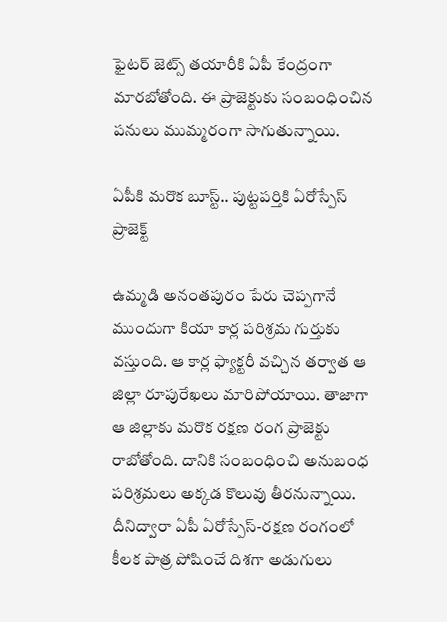ఫైటర్ జెట్స్ తయారీకి ఏపీ కేంద్రంగా మారబోతోంది. ఈ ప్రాజెక్టుకు సంబంధించిన పనులు ముమ్మరంగా సాగుతున్నాయి.

ఏపీకి మరొక బూస్ట్.. పుట్టపర్తికి ఏరోస్పేస్ ప్రాజెక్ట్

ఉమ్మడి అనంతపురం పేరు చెప్పగానే ముందుగా కియా కార్ల పరిశ్రమ గుర్తుకు వస్తుంది. ఆ కార్ల ఫ్యాక్టరీ వచ్చిన తర్వాత ఆ జిల్లా రూపురేఖలు మారిపోయాయి. తాజాగా ఆ జిల్లాకు మరొక రక్షణ రంగ ప్రాజెక్టు రాబోతోంది. దానికి సంబంధించి అనుబంధ పరిశ్రమలు అక్కడ కొలువు తీరనున్నాయి. దీనిద్వారా ఏపీ ఏరోస్పేస్-రక్షణ రంగంలో కీలక పాత్ర పోషించే దిశగా అడుగులు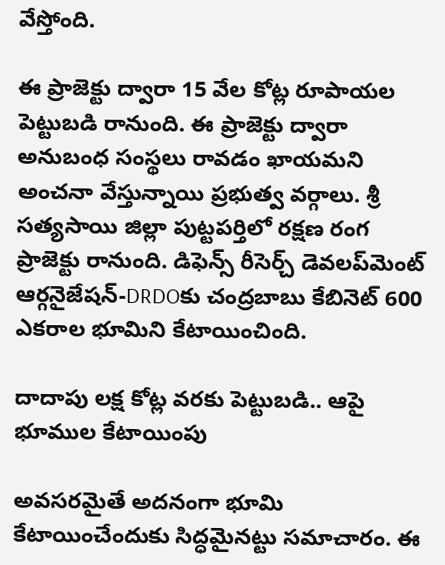వేస్తోంది.

ఈ ప్రాజెక్టు ద్వారా 15 వేల కోట్ల రూపాయల పెట్టుబడి రానుంది. ఈ ప్రాజెక్టు ద్వారా అనుబంధ సంస్థలు రావడం ఖాయమని అంచనా వేస్తున్నాయి ప్రభుత్వ వర్గాలు. శ్రీ సత్యసాయి జిల్లా పుట్టపర్తిలో రక్షణ రంగ ప్రాజెక్టు రానుంది. డిఫెన్స్ రీసెర్చ్ డెవలప్‌మెంట్ ఆర్గనైజేషన్-DRDOకు చంద్రబాబు కేబినెట్ 600 ఎకరాల భూమిని కేటాయించింది.

దాదాపు లక్ష కోట్ల వరకు పెట్టుబడి.. ఆపై భూముల కేటాయింపు

అవసరమైతే అదనంగా భూమి కేటాయించేందుకు సిద్ధమైనట్టు సమాచారం. ఈ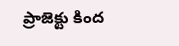ప్రాజెక్టు కింద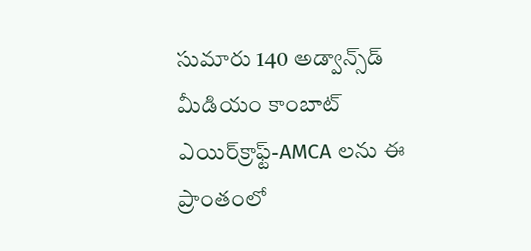సుమారు 140 అడ్వాన్స్‌డ్ మీడియం కాంబాట్ ఎయిర్‌క్రాఫ్ట్-AMCA లను ఈ ప్రాంతంలో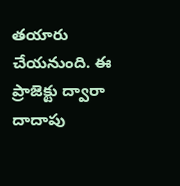తయారు చేయనుంది. ఈ ప్రాజెక్టు ద్వారా దాదాపు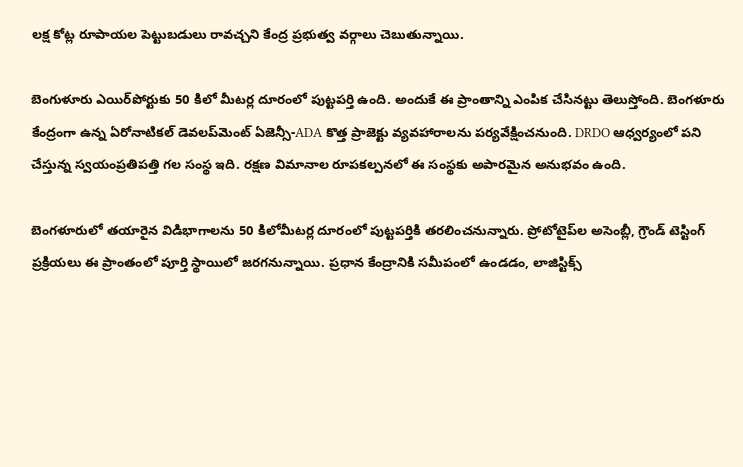లక్ష కోట్ల రూపాయల పెట్టుబడులు రావచ్చని కేంద్ర ప్రభుత్వ వర్గాలు చెబుతున్నాయి.

బెంగుళూరు ఎయిర్‌పోర్టుకు 50 కిలో మీటర్ల దూరంలో పుట్టపర్తి ఉంది. అందుకే ఈ ప్రాంతాన్ని ఎంపిక చేసినట్టు తెలుస్తోంది. బెంగళూరు కేంద్రంగా ఉన్న ఏరోనాటికల్ డెవలప్‌మెంట్ ఏజెన్సీ-ADA కొత్త ప్రాజెక్టు వ్యవహారాలను పర్యవేక్షించనుంది. DRDO ఆధ్వర్యంలో పని చేస్తున్న స్వయంప్రతిపత్తి గల సంస్థ ఇది. రక్షణ విమానాల రూపకల్పనలో ఈ సంస్థకు అపారమైన అనుభవం ఉంది.

బెంగళూరులో తయారైన విడిభాగాలను 50 కిలోమీటర్ల దూరంలో పుట్టపర్తికి తరలించనున్నారు. ప్రోటోటైప్‌ల అసెంబ్లీ, గ్రౌండ్ టెస్టింగ్ ప్రక్రియలు ఈ ప్రాంతంలో పూర్తి స్థాయిలో జరగనున్నాయి. ప్రధాన కేంద్రానికి సమీపంలో ఉండడం, లాజిస్టిక్స్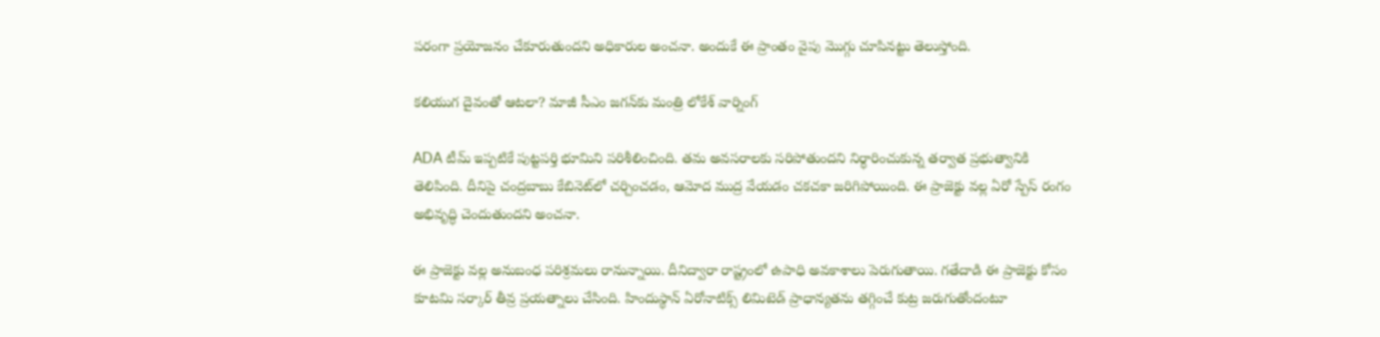పరంగా ప్రయోజనం చేకూరుతుందని అధికారుల అంచనా. అందుకే ఈ ప్రాంతం వైపు మొగ్గు చూపినట్టు తెలుస్తోంది.

కలియుగ దైవంతో ఆటలా? మాజీ సీఎం జగన్‌కు మంత్రి లోకేశ్ వార్నింగ్

ADA టీమ్ ఇప్పటికే పుట్టపర్తి భూమిని పరిశీలించింది. తమ అవసరాలకు సరిపోతుందని నిర్ధారించుకున్న తర్వాత ప్రభుత్వానికి తెలిపింది. దీనిపై చంద్రబాబు కేబినెట్‌లో చర్చించడం, ఆమోద ముద్ర వేయడం చకచకా జరిగిపోయింది. ఈ ప్రాజెక్టు వల్ల ఏరో స్పేస్ రంగం అభివృద్ధి చెందుతుందని అంచనా.

ఈ ప్రాజెక్టు వల్ల అనుబంధ పరిశ్రమలు రానున్నాయి. దీనిద్వారా రాష్ట్రంలో ఉపాధి అవకాశాలు పెరుగుతాయి. గతేదాడి ఈ ప్రాజెక్టు కోసం కూటమి సర్కార్ తీవ్ర ప్రయత్నాలు చేసింది. హిందుస్థాన్ ఏరోనాటిక్స్ లిమిటెడ్ ప్రాధాన్యతను తగ్గించే కుట్ర జరుగుతోందంటూ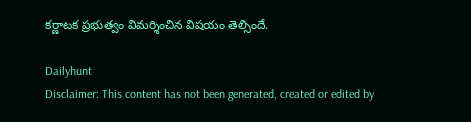కర్ణాటక ప్రభుత్వం విమర్శించిన విషయం తెల్సిందే.

Dailyhunt
Disclaimer: This content has not been generated, created or edited by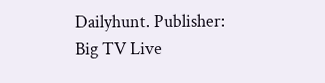Dailyhunt. Publisher: Big TV Live